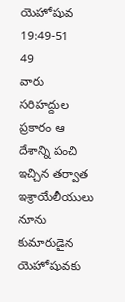యెహోషువ 19:49-51
49
వారు సరిహద్దుల ప్రకారం ఆ దేశాన్ని పంచి ఇచ్చిన తర్వాత ఇశ్రాయేలీయులు నూను కుమారుడైన యెహోషువకు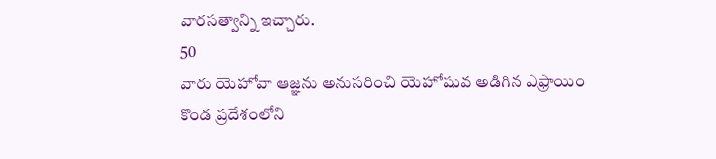వారసత్వాన్ని ఇచ్చారు.
50
వారు యెహోవా ఆజ్ఞను అనుసరించి యెహోషువ అడిగిన ఎఫ్రాయిం కొండ ప్రదేశంలోని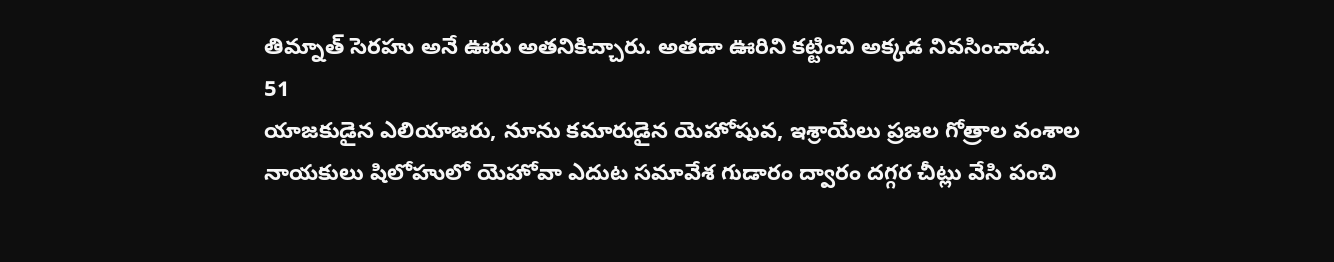తిమ్నాత్ సెరహు అనే ఊరు అతనికిచ్చారు. అతడా ఊరిని కట్టించి అక్కడ నివసించాడు.
51
యాజకుడైన ఎలియాజరు, నూను కమారుడైన యెహోషువ, ఇశ్రాయేలు ప్రజల గోత్రాల వంశాల నాయకులు షిలోహులో యెహోవా ఎదుట సమావేశ గుడారం ద్వారం దగ్గర చీట్లు వేసి పంచి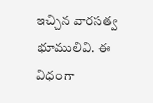ఇచ్చిన వారసత్వ భూములివి. ఈ విధంగా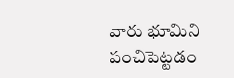వారు భూమిని పంచిపెట్టడం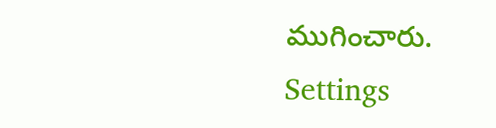ముగించారు.
Settings